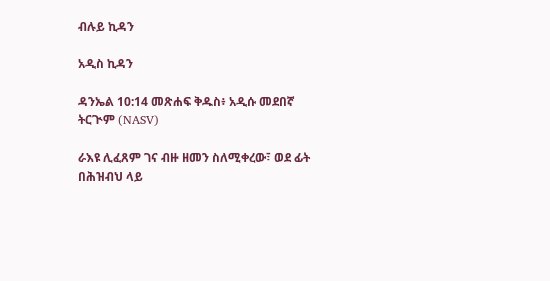ብሉይ ኪዳን

አዲስ ኪዳን

ዳንኤል 10:14 መጽሐፍ ቅዱስ፥ አዲሱ መደበኛ ትርጒም (NASV)

ራእዩ ሊፈጸም ገና ብዙ ዘመን ስለሚቀረው፣ ወደ ፊት በሕዝብህ ላይ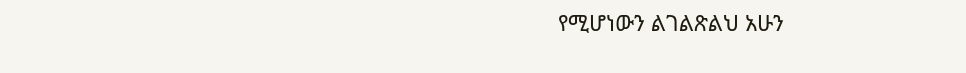የሚሆነውን ልገልጽልህ አሁን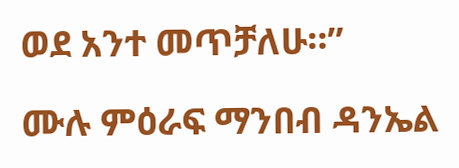ወደ አንተ መጥቻለሁ።”

ሙሉ ምዕራፍ ማንበብ ዳንኤል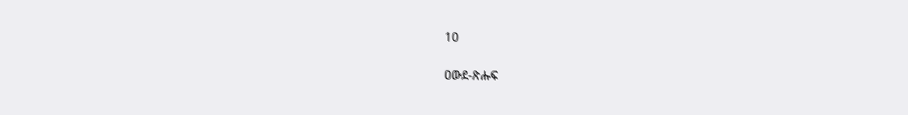10

ዐውደ-ጽሑፍ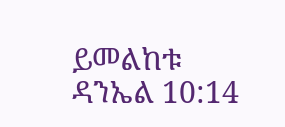ይመልከቱ ዳንኤል 10:14